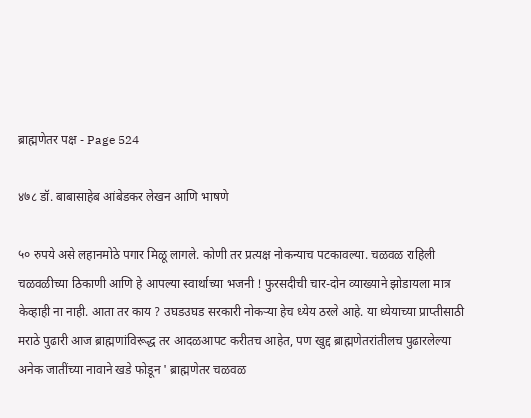ब्राह्मणेतर पक्ष - Page 524

४७८ डॉ. बाबासाहेब आंबेडकर लेखन आणि भाषणे

५० रुपये असे लहानमोठे पगार मिळू लागले. कोणी तर प्रत्यक्ष नोकन्याच पटकावल्या. चळवळ राहिली चळवळीच्या ठिकाणी आणि हे आपल्या स्वार्थाच्या भजनी ! फुरसदीची चार-दोन व्याख्याने झोडायला मात्र केव्हाही ना नाही. आता तर काय ? उघडउघड सरकारी नोकऱ्या हेच ध्येय ठरले आहे. या ध्येयाच्या प्राप्तीसाठी मराठे पुढारी आज ब्राह्मणांविरूद्ध तर आदळआपट करीतच आहेत, पण खुद्द ब्राह्मणेतरांतीलच पुढारलेल्या अनेक जातींच्या नावाने खडे फोडून ' ब्राह्मणेतर चळवळ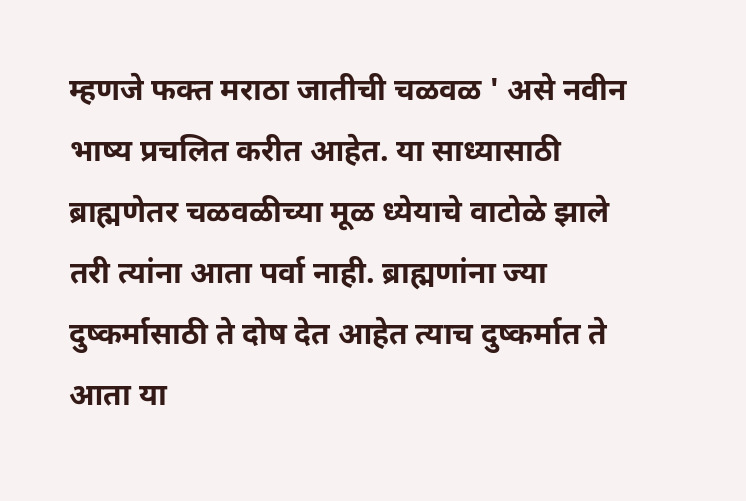म्हणजे फक्त मराठा जातीची चळवळ ' असे नवीन भाष्य प्रचलित करीत आहेत. या साध्यासाठी ब्राह्मणेतर चळवळीच्या मूळ ध्येयाचे वाटोळे झाले तरी त्यांना आता पर्वा नाही. ब्राह्मणांना ज्या दुष्कर्मासाठी ते दोष देत आहेत त्याच दुष्कर्मात ते आता या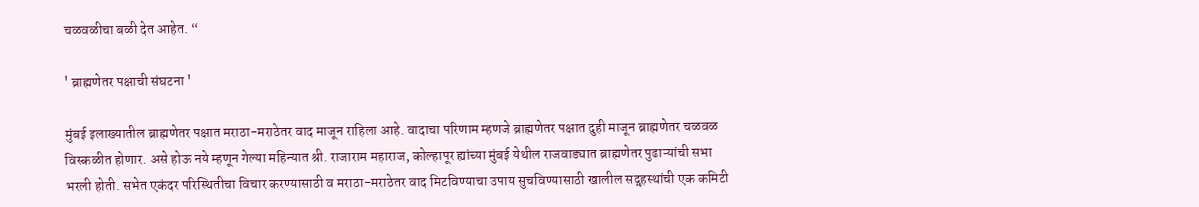चळवळीचा बळी देत आहेत. “

' ब्राह्मणेतर पक्षाची संघटना '

मुंबई इलाख्यातील ब्राह्मणेतर पक्षात मराठा-मराठेतर वाद माजून राहिला आहे. वादाचा परिणाम म्हणजे ब्राह्मणेतर पक्षात दुही माजून ब्राह्मणेतर चळवळ विस्कळीत होणार. असे होऊ नये म्हणून गेल्या महिन्यात श्री. राजाराम महाराज, कोल्हापूर ह्यांच्या मुंबई येथील राजवाड्यात ब्राह्मणेतर पुढाऱ्यांची सभा भरली होती. सभेत एकंदर परिस्थितीचा विचार करण्यासाठी व मराठा-मराठेतर वाद मिटविण्याचा उपाय सुचविण्यासाठी खालील सद्गृहस्थांची एक कमिटी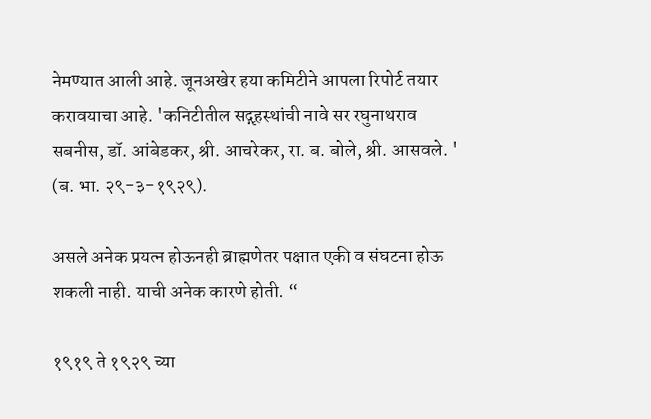नेमण्यात आली आहे. जूनअखेर हया कमिटीने आपला रिपोर्ट तयार करावयाचा आहे. 'कनिटीतील सद्गृहस्थांची नावे सर रघुनाथराव सबनीस, डॉ. आंबेडकर, श्री. आचरेकर, रा. ब. बोले, श्री. आसवले. ' (ब. भा. २९-३-१९२९).

असले अनेक प्रयत्न होऊनही ब्राह्मणेतर पक्षात एकी व संघटना होऊ शकली नाही. याची अनेक कारणे होती. “

१९१९ ते १९२९ च्या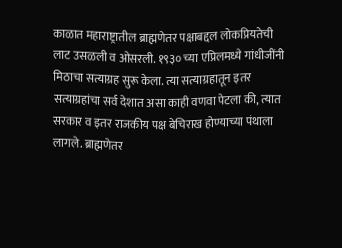काळात महाराष्ट्रातील ब्राह्मणेतर पक्षाबद्दल लोकप्रियतेची लाट उसळली व ओसरली. १९३० च्या एप्रिलमध्ये गांधीजींनी मिठाचा सत्याग्रह सुरू केला. त्या सत्याग्रहातून इतर सत्याग्रहांचा सर्व देशात असा काही वणवा पेटला की, त्यात सरकार व इतर राजकीय पक्ष बेचिराख होण्याच्या पंथाला लागले. ब्राह्मणेतर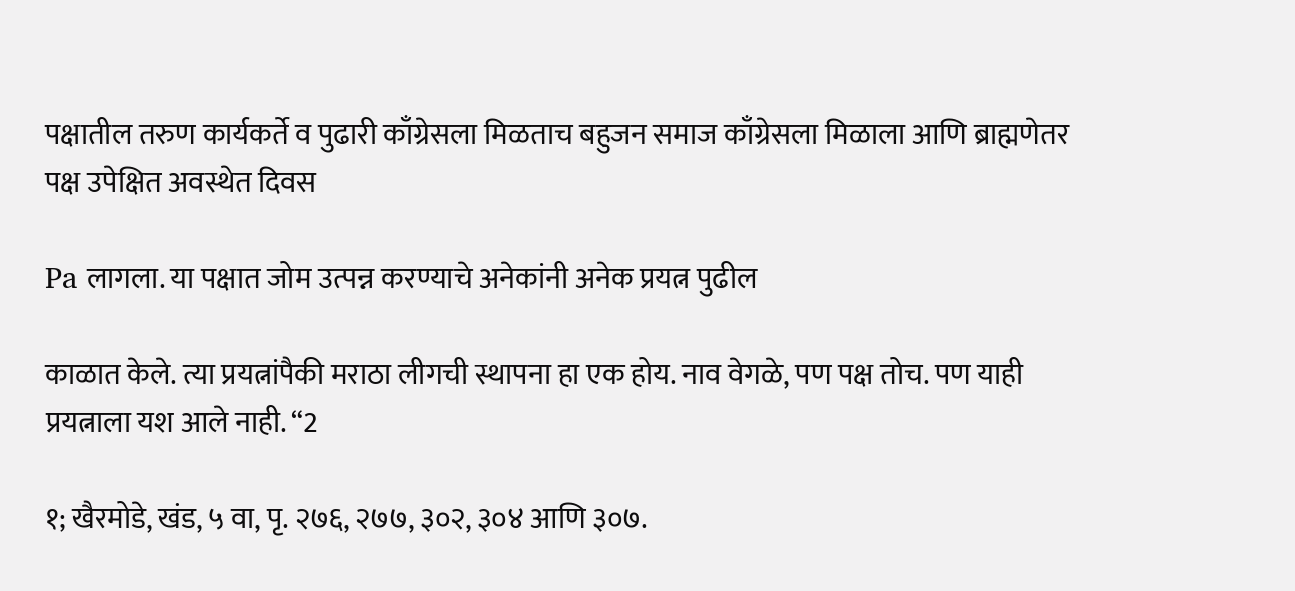पक्षातील तरुण कार्यकर्ते व पुढारी काँग्रेसला मिळताच बहुजन समाज काँग्रेसला मिळाला आणि ब्राह्मणेतर पक्ष उपेक्षित अवस्थेत दिवस

Pa लागला. या पक्षात जोम उत्पन्न करण्याचे अनेकांनी अनेक प्रयत्न पुढील

काळात केले. त्या प्रयत्नांपैकी मराठा लीगची स्थापना हा एक होय. नाव वेगळे, पण पक्ष तोच. पण याही प्रयत्नाला यश आले नाही. “2

१; खैरमोडे, खंड, ५ वा, पृ. २७६, २७७, ३०२, ३०४ आणि ३०७.